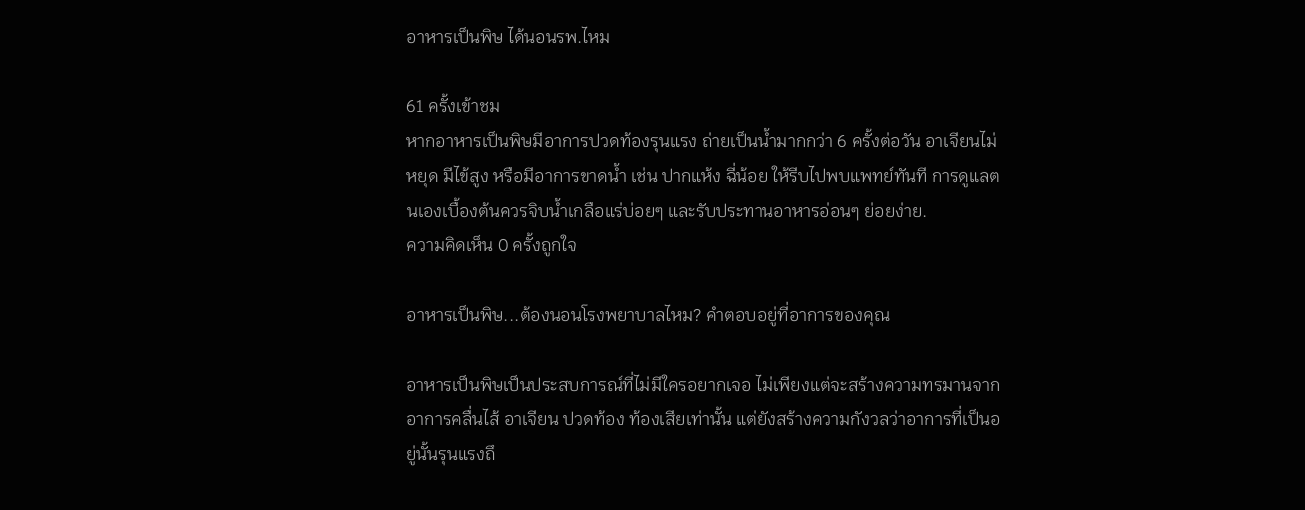อาหารเป็นพิษ ได้นอนรพ.ไหม

61 ครั้งเข้าชม
หากอาหารเป็นพิษมีอาการปวดท้องรุนแรง ถ่ายเป็นน้ำมากกว่า 6 ครั้งต่อวัน อาเจียนไม่หยุด มีไข้สูง หรือมีอาการขาดน้ำ เช่น ปากแห้ง ฉี่น้อย ให้รีบไปพบแพทย์ทันที การดูแลตนเองเบื้องต้นควรจิบน้ำเกลือแร่บ่อยๆ และรับประทานอาหารอ่อนๆ ย่อยง่าย.
ความคิดเห็น 0 ครั้งถูกใจ

อาหารเป็นพิษ...ต้องนอนโรงพยาบาลไหม? คำตอบอยู่ที่อาการของคุณ

อาหารเป็นพิษเป็นประสบการณ์ที่ไม่มีใครอยากเจอ ไม่เพียงแต่จะสร้างความทรมานจากอาการคลื่นไส้ อาเจียน ปวดท้อง ท้องเสียเท่านั้น แต่ยังสร้างความกังวลว่าอาการที่เป็นอยู่นั้นรุนแรงถึ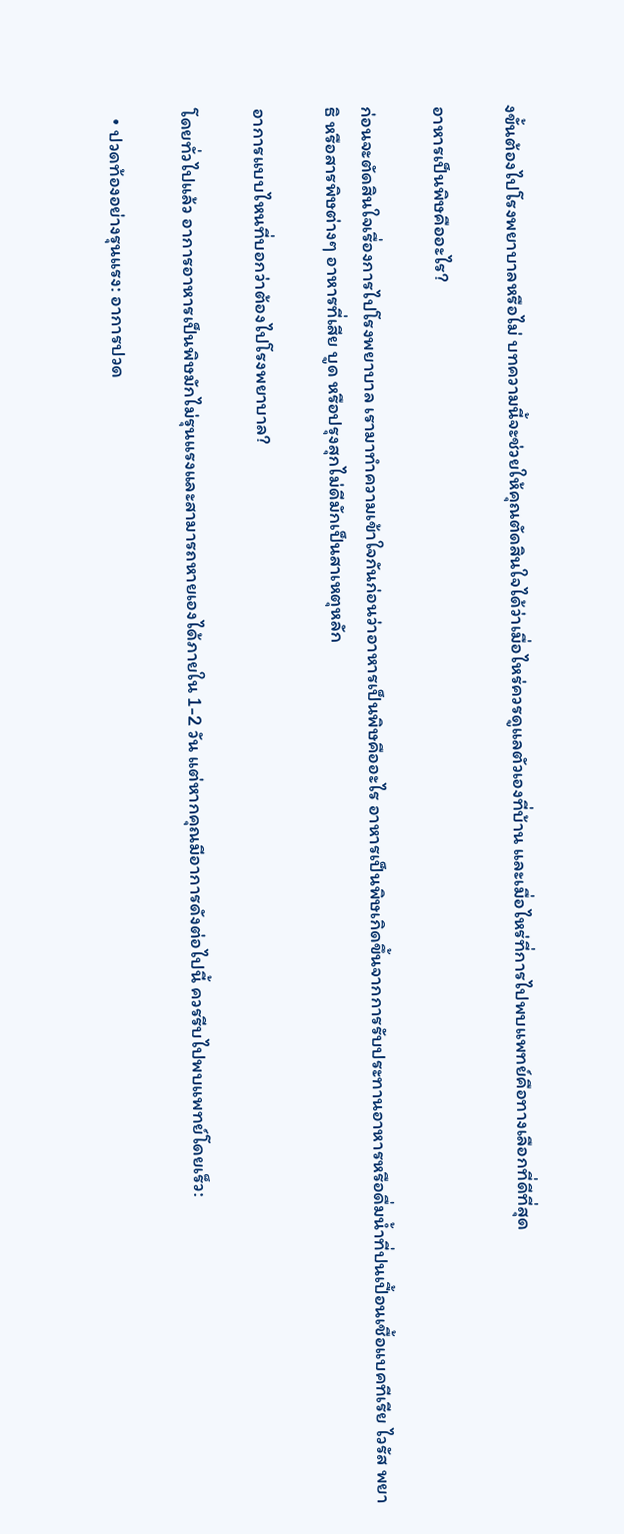งขั้นต้องไปโรงพยาบาลหรือไม่ บทความนี้จะช่วยให้คุณตัดสินใจได้ว่าเมื่อไหร่ควรดูแลตัวเองที่บ้าน และเมื่อไหร่ที่การไปพบแพทย์คือทางเลือกที่ดีที่สุด

อาหารเป็นพิษคืออะไร?

ก่อนจะตัดสินใจเรื่องการไปโรงพยาบาล เรามาทำความเข้าใจกันก่อนว่าอาหารเป็นพิษคืออะไร อาหารเป็นพิษเกิดขึ้นจากการรับประทานอาหารหรือดื่มน้ำที่ปนเปื้อนเชื้อแบคทีเรีย ไวรัส พยาธิ หรือสารพิษต่างๆ อาหารที่เสีย บูด หรือปรุงสุกไม่ดีมักเป็นสาเหตุหลัก

อาการแบบไหนที่บอกว่าต้องไปโรงพยาบาล?

โดยทั่วไปแล้ว อาการอาหารเป็นพิษมักไม่รุนแรงและสามารถหายเองได้ภายใน 1-2 วัน แต่หากคุณมีอาการดังต่อไปนี้ ควรรีบไปพบแพทย์โดยเร็ว:

  • ปวดท้องอย่างรุนแรง: อาการปวด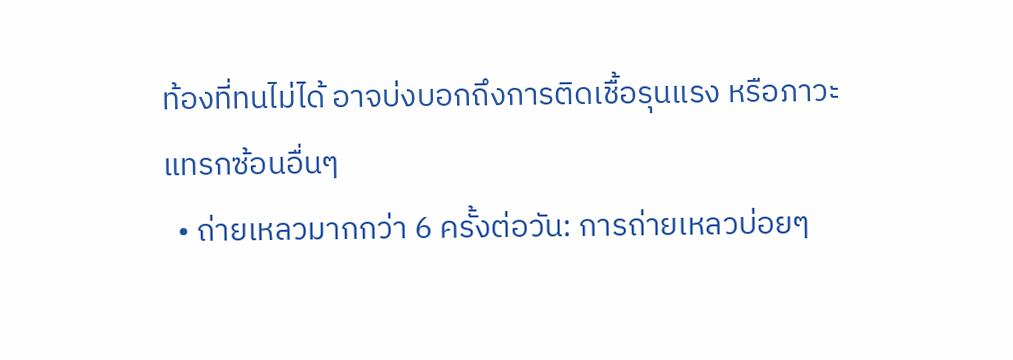ท้องที่ทนไม่ได้ อาจบ่งบอกถึงการติดเชื้อรุนแรง หรือภาวะแทรกซ้อนอื่นๆ
  • ถ่ายเหลวมากกว่า 6 ครั้งต่อวัน: การถ่ายเหลวบ่อยๆ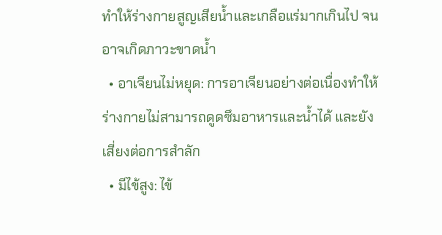ทำให้ร่างกายสูญเสียน้ำและเกลือแร่มากเกินไป จนอาจเกิดภาวะขาดน้ำ
  • อาเจียนไม่หยุด: การอาเจียนอย่างต่อเนื่องทำให้ร่างกายไม่สามารถดูดซึมอาหารและน้ำได้ และยังเสี่ยงต่อการสำลัก
  • มีไข้สูง: ไข้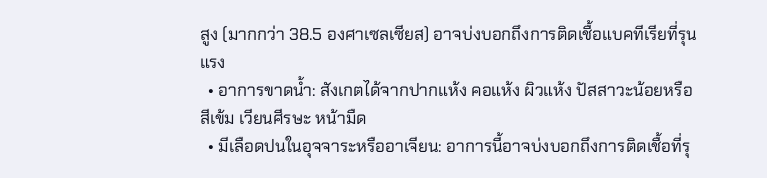สูง (มากกว่า 38.5 องศาเซลเซียส) อาจบ่งบอกถึงการติดเชื้อแบคทีเรียที่รุนแรง
  • อาการขาดน้ำ: สังเกตได้จากปากแห้ง คอแห้ง ผิวแห้ง ปัสสาวะน้อยหรือสีเข้ม เวียนศีรษะ หน้ามืด
  • มีเลือดปนในอุจจาระหรืออาเจียน: อาการนี้อาจบ่งบอกถึงการติดเชื้อที่รุ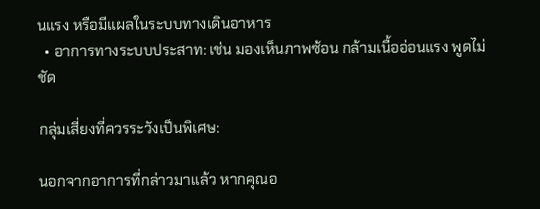นแรง หรือมีแผลในระบบทางเดินอาหาร
  • อาการทางระบบประสาท: เช่น มองเห็นภาพซ้อน กล้ามเนื้ออ่อนแรง พูดไม่ชัด

กลุ่มเสี่ยงที่ควรระวังเป็นพิเศษ:

นอกจากอาการที่กล่าวมาแล้ว หากคุณอ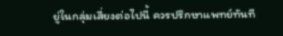ยู่ในกลุ่มเสี่ยงต่อไปนี้ ควรปรึกษาแพทย์ทันที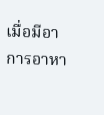เมื่อมีอาการอาหา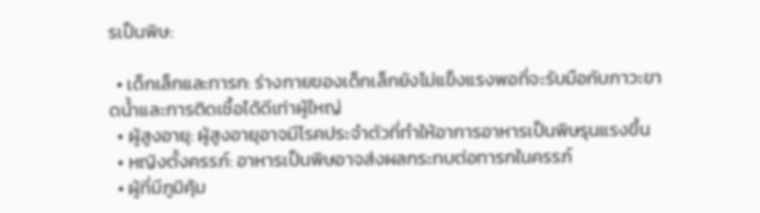รเป็นพิษ:

  • เด็กเล็กและทารก: ร่างกายของเด็กเล็กยังไม่แข็งแรงพอที่จะรับมือกับภาวะขาดน้ำและการติดเชื้อได้ดีเท่าผู้ใหญ่
  • ผู้สูงอายุ: ผู้สูงอายุอาจมีโรคประจำตัวที่ทำให้อาการอาหารเป็นพิษรุนแรงขึ้น
  • หญิงตั้งครรภ์: อาหารเป็นพิษอาจส่งผลกระทบต่อทารกในครรภ์
  • ผู้ที่มีภูมิคุ้ม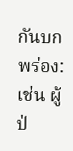กันบกพร่อง: เช่น ผู้ป่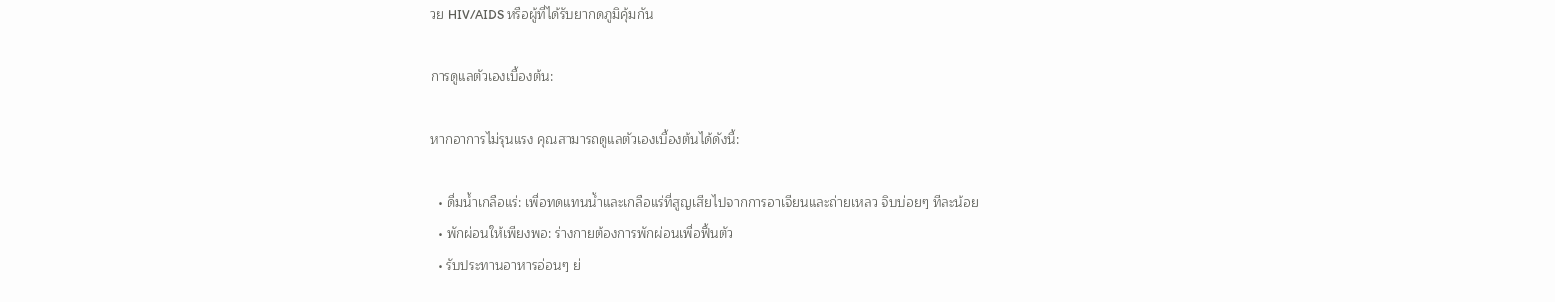วย HIV/AIDS หรือผู้ที่ได้รับยากดภูมิคุ้มกัน

การดูแลตัวเองเบื้องต้น:

หากอาการไม่รุนแรง คุณสามารถดูแลตัวเองเบื้องต้นได้ดังนี้:

  • ดื่มน้ำเกลือแร่: เพื่อทดแทนน้ำและเกลือแร่ที่สูญเสียไปจากการอาเจียนและถ่ายเหลว จิบบ่อยๆ ทีละน้อย
  • พักผ่อนให้เพียงพอ: ร่างกายต้องการพักผ่อนเพื่อฟื้นตัว
  • รับประทานอาหารอ่อนๆ ย่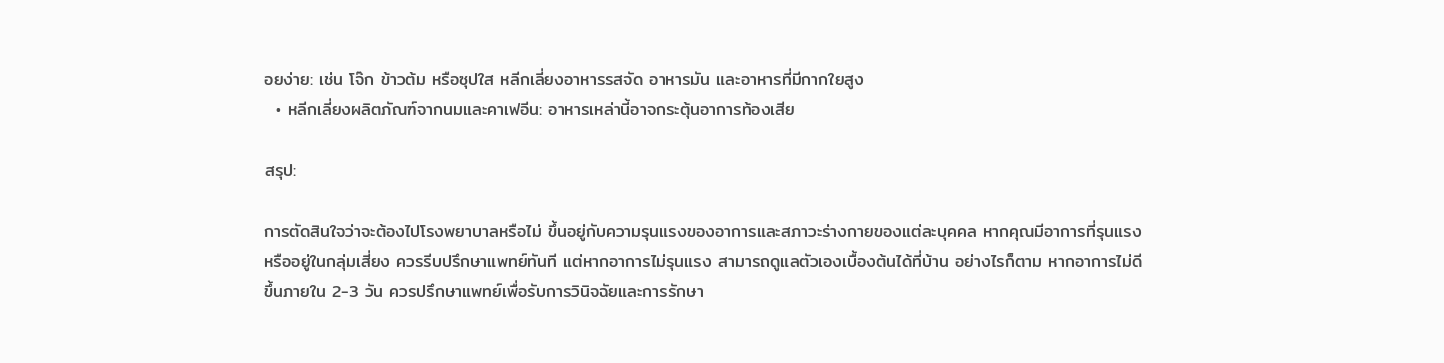อยง่าย: เช่น โจ๊ก ข้าวต้ม หรือซุปใส หลีกเลี่ยงอาหารรสจัด อาหารมัน และอาหารที่มีกากใยสูง
  • หลีกเลี่ยงผลิตภัณฑ์จากนมและคาเฟอีน: อาหารเหล่านี้อาจกระตุ้นอาการท้องเสีย

สรุป:

การตัดสินใจว่าจะต้องไปโรงพยาบาลหรือไม่ ขึ้นอยู่กับความรุนแรงของอาการและสภาวะร่างกายของแต่ละบุคคล หากคุณมีอาการที่รุนแรง หรืออยู่ในกลุ่มเสี่ยง ควรรีบปรึกษาแพทย์ทันที แต่หากอาการไม่รุนแรง สามารถดูแลตัวเองเบื้องต้นได้ที่บ้าน อย่างไรก็ตาม หากอาการไม่ดีขึ้นภายใน 2-3 วัน ควรปรึกษาแพทย์เพื่อรับการวินิจฉัยและการรักษา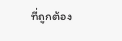ที่ถูกต้อง